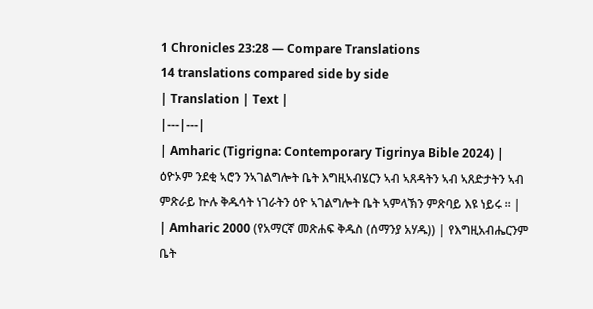1 Chronicles 23:28 — Compare Translations
14 translations compared side by side
| Translation | Text |
|---|---|
| Amharic (Tigrigna: Contemporary Tigrinya Bible 2024) | ዕዮኦም ንደቂ ኣሮን ንኣገልግሎት ቤት እግዚኣብሄርን ኣብ ኣጸዳትን ኣብ ኣጸድታትን ኣብ ምጽራይ ኵሉ ቅዱሳት ነገራትን ዕዮ ኣገልግሎት ቤት ኣምላኽን ምጽባይ እዩ ነይሩ ። |
| Amharic 2000 (የአማርኛ መጽሐፍ ቅዱስ (ሰማንያ አሃዱ)) | የእግዚአብሔርንም ቤት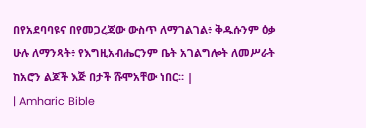በየአደባባዩና በየመጋረጃው ውስጥ ለማገልገል፥ ቅዱሱንም ዕቃ ሁሉ ለማንጻት፥ የእግዚአብሔርንም ቤት አገልግሎት ለመሥራት ከአሮን ልጆች እጅ በታች ሹሞአቸው ነበር። |
| Amharic Bible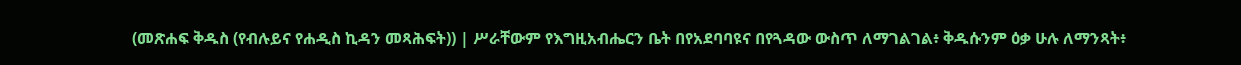(መጽሐፍ ቅዱስ (የብሉይና የሐዲስ ኪዳን መጻሕፍት)) | ሥራቸውም የእግዚአብሔርን ቤት በየአደባባዩና በየጓዳው ውስጥ ለማገልገል፥ ቅዱሱንም ዕቃ ሁሉ ለማንጻት፥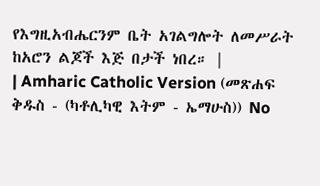የእግዚአብሔርንም ቤት አገልግሎት ለመሥራት ከአሮን ልጆች እጅ በታች ነበረ። |
| Amharic Catholic Version (መጽሐፍ ቅዱስ - (ካቶሊካዊ እትም - ኤማሁስ)) No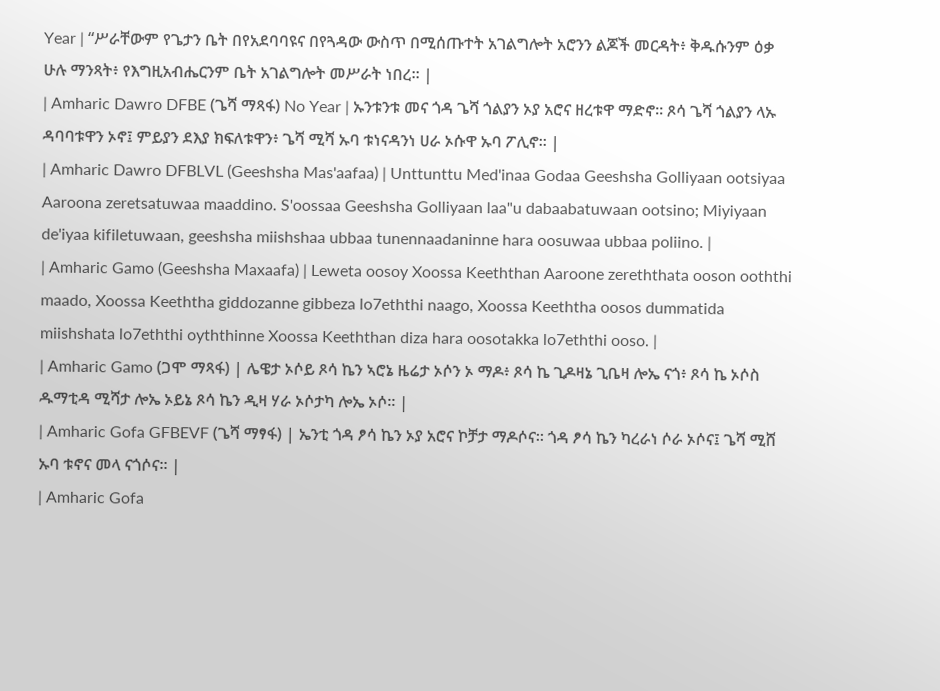Year | “ሥራቸውም የጌታን ቤት በየአደባባዩና በየጓዳው ውስጥ በሚሰጡተት አገልግሎት አሮንን ልጆች መርዳት፥ ቅዱሱንም ዕቃ ሁሉ ማንጻት፥ የእግዚአብሔርንም ቤት አገልግሎት መሥራት ነበረ። |
| Amharic Dawro DFBE (ጌሻ ማጻፋ) No Year | ኡንቱንቱ መና ጎዳ ጌሻ ጎልያን ኦያ አሮና ዘረቱዋ ማድኖ። ጾሳ ጌሻ ጎልያን ላኡ ዳባባቱዋን ኦኖ፤ ምይያን ደእያ ክፍለቱዋን፥ ጌሻ ሚሻ ኡባ ቱነናዳንነ ሀራ ኦሱዋ ኡባ ፖሊኖ። |
| Amharic Dawro DFBLVL (Geeshsha Mas'aafaa) | Unttunttu Med'inaa Godaa Geeshsha Golliyaan ootsiyaa Aaroona zeretsatuwaa maaddino. S'oossaa Geeshsha Golliyaan laa"u dabaabatuwaan ootsino; Miyiyaan de'iyaa kifiletuwaan, geeshsha miishshaa ubbaa tunennaadaninne hara oosuwaa ubbaa poliino. |
| Amharic Gamo (Geeshsha Maxaafa) | Leweta oosoy Xoossa Keeththan Aaroone zereththata ooson ooththi maado, Xoossa Keeththa giddozanne gibbeza lo7eththi naago, Xoossa Keeththa oosos dummatida miishshata lo7eththi oyththinne Xoossa Keeththan diza hara oosotakka lo7eththi ooso. |
| Amharic Gamo (ጋሞ ማጻፋ) | ሌዌታ ኦሶይ ጾሳ ኬን ኣሮኔ ዜሬታ ኦሶን ኦ ማዶ፥ ጾሳ ኬ ጊዶዛኔ ጊቤዛ ሎኤ ናጎ፥ ጾሳ ኬ ኦሶስ ዱማቲዳ ሚሻታ ሎኤ ኦይኔ ጾሳ ኬን ዲዛ ሃራ ኦሶታካ ሎኤ ኦሶ። |
| Amharic Gofa GFBEVF (ጌሻ ማፃፋ) | ኤንቲ ጎዳ ፆሳ ኬን ኦያ አሮና ኮቻታ ማዶሶና። ጎዳ ፆሳ ኬን ካረራነ ሶራ ኦሶና፤ ጌሻ ሚሸ ኡባ ቱኖና መላ ናጎሶና። |
| Amharic Gofa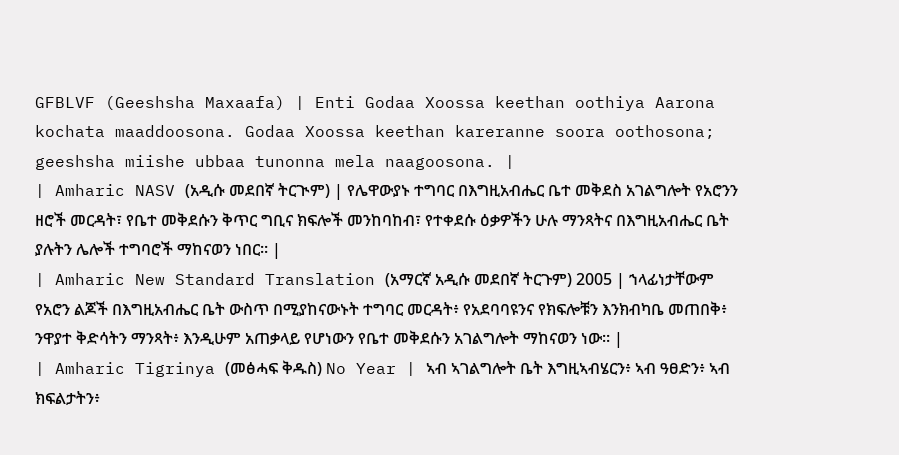GFBLVF (Geeshsha Maxaafa) | Enti Godaa Xoossa keethan oothiya Aarona kochata maaddoosona. Godaa Xoossa keethan kareranne soora oothosona; geeshsha miishe ubbaa tunonna mela naagoosona. |
| Amharic NASV (አዲሱ መደበኛ ትርጒም) | የሌዋውያኑ ተግባር በእግዚአብሔር ቤተ መቅደስ አገልግሎት የአሮንን ዘሮች መርዳት፣ የቤተ መቅደሱን ቅጥር ግቢና ክፍሎች መንከባከብ፣ የተቀደሱ ዕቃዎችን ሁሉ ማንጻትና በእግዚአብሔር ቤት ያሉትን ሌሎች ተግባሮች ማከናወን ነበር። |
| Amharic New Standard Translation (አማርኛ አዲሱ መደበኛ ትርጉም) 2005 | ኀላፊነታቸውም የአሮን ልጆች በእግዚአብሔር ቤት ውስጥ በሚያከናውኑት ተግባር መርዳት፥ የአደባባዩንና የክፍሎቹን እንክብካቤ መጠበቅ፥ ንዋያተ ቅድሳትን ማንጻት፥ እንዲሁም አጠቃላይ የሆነውን የቤተ መቅደሱን አገልግሎት ማከናወን ነው። |
| Amharic Tigrinya (መፅሓፍ ቅዱስ) No Year | ኣብ ኣገልግሎት ቤት እግዚኣብሄርን፥ ኣብ ዓፀድን፥ ኣብ ክፍልታትን፥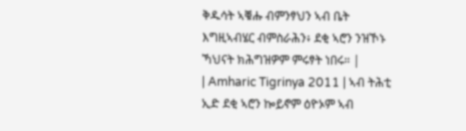ቅዱሳት ኣቑሑ ብምንፃህን ኣብ ቤት እግዚኣብሄር ብምስራሕን፥ ደቂ ኣሮን ንዝኾኑ ኻህናት ክሕግዝዎም ምሩፃት ነበሩ። |
| Amharic Tigrinya 2011 | ኣብ ትሕቲ ኢድ ደቂ ኣሮን ኰይኖም ዕዮኦም ኣብ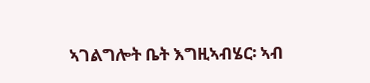ኣገልግሎት ቤት እግዚኣብሄር፡ ኣብ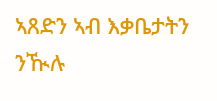ኣጸድን ኣብ እቃቤታትን ንዂሉ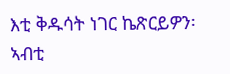እቲ ቅዱሳት ነገር ኬጽርይዎን፡ ኣብቲ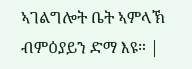ኣገልግሎት ቤት ኣምላኽ ብምዕያይን ድማ እዩ። |